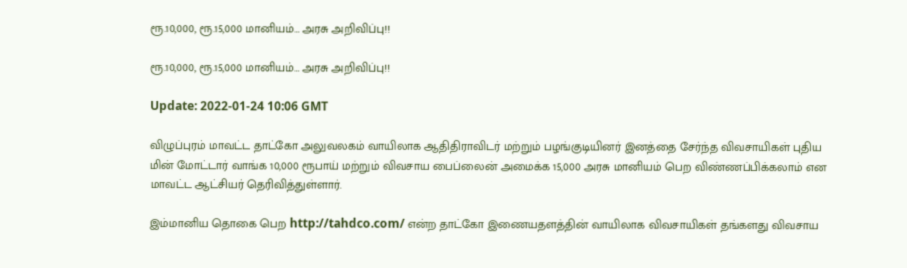ரூ.10,000, ரூ.15,000 மானியம்… அரசு அறிவிப்பு!!

ரூ.10,000, ரூ.15,000 மானியம்… அரசு அறிவிப்பு!!

Update: 2022-01-24 10:06 GMT

விழுப்புரம் மாவட்ட தாட்கோ அலுவலகம் வாயிலாக ஆதிதிராவிடர் மற்றும் பழங்குடியினர் இனத்தை சேர்ந்த விவசாயிகள் புதிய மின் மோட்டார் வாங்க 10,000 ரூபாய் மற்றும் விவசாய பைப்லைன் அமைக்க 15,000 அரசு மானியம் பெற விண்ணப்பிக்கலாம் என மாவட்ட ஆட்சியர் தெரிவித்துள்ளார்.

இம்மானிய தொகை பெற http://tahdco.com/ என்ற தாட்கோ இணையதளத்தின் வாயிலாக விவசாயிகள் தங்களது விவசாய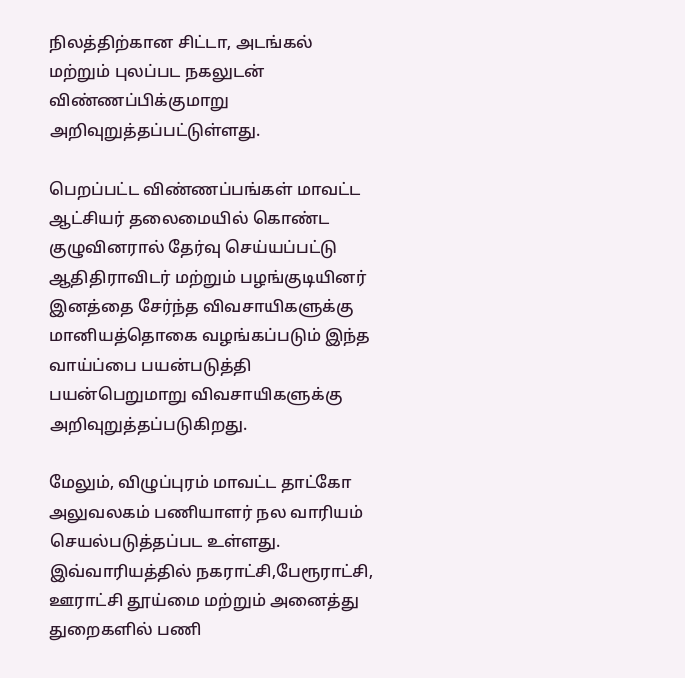நிலத்திற்கான சிட்டா, அடங்கல் மற்றும் புலப்பட நகலுடன் விண்ணப்பிக்குமாறு அறிவுறுத்தப்பட்டுள்ளது.

பெறப்பட்ட விண்ணப்பங்கள் மாவட்ட ஆட்சியர் தலைமையில் கொண்ட குழுவினரால் தேர்வு செய்யப்பட்டு ஆதிதிராவிடர் மற்றும் பழங்குடியினர் இனத்தை சேர்ந்த விவசாயிகளுக்கு மானியத்தொகை வழங்கப்படும் இந்த வாய்ப்பை பயன்படுத்தி பயன்பெறுமாறு விவசாயிகளுக்கு அறிவுறுத்தப்படுகிறது.

மேலும், விழுப்புரம் மாவட்ட தாட்கோ அலுவலகம் பணியாளர் நல வாரியம் செயல்படுத்தப்பட உள்ளது. இவ்வாரியத்தில் நகராட்சி,பேரூராட்சி, ஊராட்சி தூய்மை மற்றும் அனைத்து துறைகளில் பணி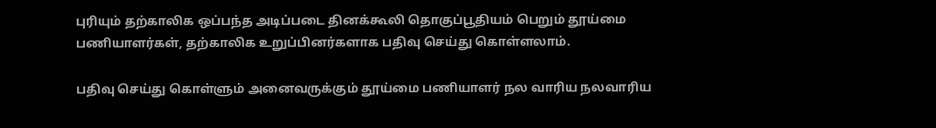புரியும் தற்காலிக ஒப்பந்த அடிப்படை தினக்கூலி தொகுப்பூதியம் பெறும் தூய்மை பணியாளர்கள், தற்காலிக உறுப்பினர்களாக பதிவு செய்து கொள்ளலாம்.

பதிவு செய்து கொள்ளும் அனைவருக்கும் தூய்மை பணியாளர் நல வாரிய நலவாரிய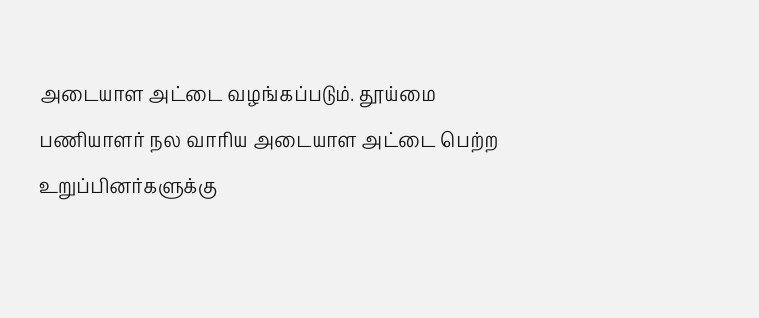அடையாள அட்டை வழங்கப்படும். தூய்மை பணியாளர் நல வாரிய அடையாள அட்டை பெற்ற உறுப்பினர்களுக்கு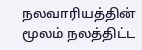நலவாரியத்தின் மூலம் நலத்திட்ட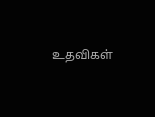உதவிகள்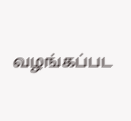வழங்கப்பட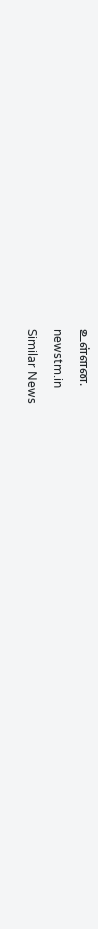உள்ளன.

newstm.in

Similar News